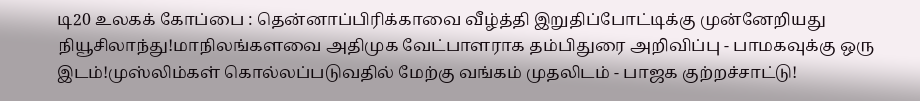டி20 உலகக் கோப்பை : தென்னாப்பிரிக்காவை வீழ்த்தி இறுதிப்போட்டிக்கு முன்னேறியது நியூசிலாந்து!மாநிலங்களவை அதிமுக வேட்பாளராக தம்பிதுரை அறிவிப்பு - பாமகவுக்கு ஒரு இடம்!முஸ்லிம்கள் கொல்லப்படுவதில் மேற்கு வங்கம் முதலிடம் - பாஜக குற்றச்சாட்டு!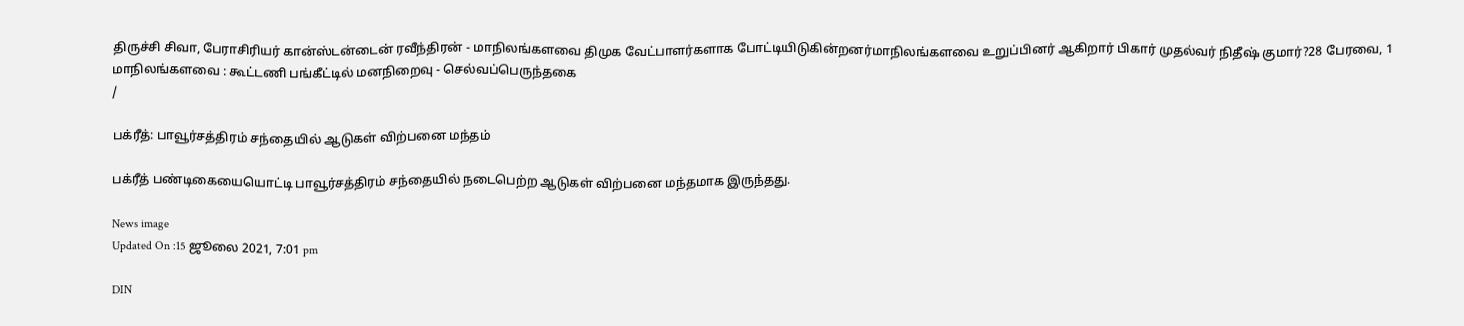திருச்சி சிவா, பேராசிரியர் கான்ஸ்டன்டைன் ரவீந்திரன் - மாநிலங்களவை திமுக வேட்பாளர்களாக போட்டியிடுகின்றனர்மாநிலங்களவை உறுப்பினர் ஆகிறார் பிகார் முதல்வர் நிதீஷ் குமார்?28 பேரவை, 1 மாநிலங்களவை : கூட்டணி பங்கீட்டில் மனநிறைவு - செல்வப்பெருந்தகை
/

பக்ரீத்: பாவூர்சத்திரம் சந்தையில் ஆடுகள் விற்பனை மந்தம்

பக்ரீத் பண்டிகையையொட்டி பாவூர்சத்திரம் சந்தையில் நடைபெற்ற ஆடுகள் விற்பனை மந்தமாக இருந்தது.

News image
Updated On :15 ஜூலை 2021, 7:01 pm

DIN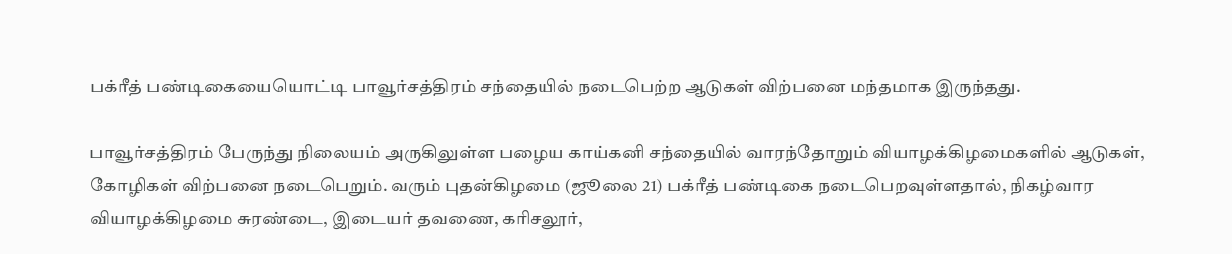பக்ரீத் பண்டிகையையொட்டி பாவூர்சத்திரம் சந்தையில் நடைபெற்ற ஆடுகள் விற்பனை மந்தமாக இருந்தது.

பாவூர்சத்திரம் பேருந்து நிலையம் அருகிலுள்ள பழைய காய்கனி சந்தையில் வாரந்தோறும் வியாழக்கிழமைகளில் ஆடுகள், கோழிகள் விற்பனை நடைபெறும். வரும் புதன்கிழமை (ஜூலை 21) பக்ரீத் பண்டிகை நடைபெறவுள்ளதால், நிகழ்வார வியாழக்கிழமை சுரண்டை, இடையர் தவணை, கரிசலூர்,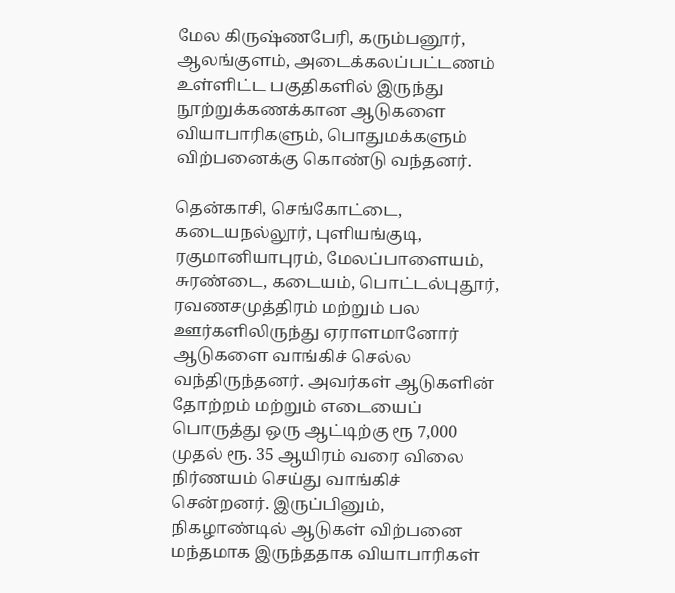மேல கிருஷ்ணபேரி, கரும்பனூர், ஆலங்குளம், அடைக்கலப்பட்டணம் உள்ளிட்ட பகுதிகளில் இருந்து நூற்றுக்கணக்கான ஆடுகளை வியாபாரிகளும், பொதுமக்களும் விற்பனைக்கு கொண்டு வந்தனர்.

தென்காசி, செங்கோட்டை, கடையநல்லூர், புளியங்குடி, ரகுமானியாபுரம், மேலப்பாளையம், சுரண்டை, கடையம், பொட்டல்புதூர், ரவணசமுத்திரம் மற்றும் பல ஊர்களிலிருந்து ஏராளமானோர் ஆடுகளை வாங்கிச் செல்ல வந்திருந்தனர். அவர்கள் ஆடுகளின் தோற்றம் மற்றும் எடையைப் பொருத்து ஒரு ஆட்டிற்கு ரூ 7,000 முதல் ரூ. 35 ஆயிரம் வரை விலை நிர்ணயம் செய்து வாங்கிச் சென்றனர். இருப்பினும், நிகழாண்டில் ஆடுகள் விற்பனை மந்தமாக இருந்ததாக வியாபாரிகள்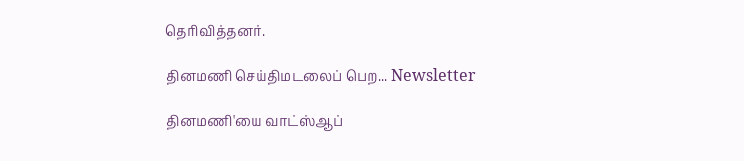தெரிவித்தனர்.

தினமணி செய்திமடலைப் பெற... Newsletter

தினமணி'யை வாட்ஸ்ஆப்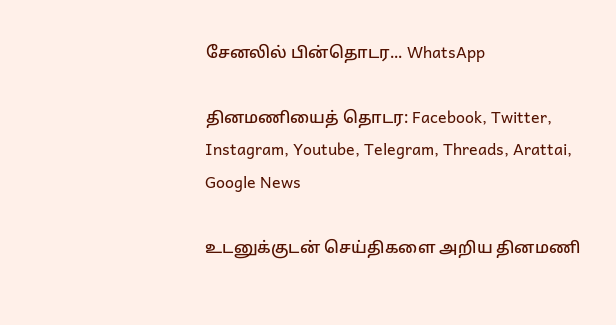சேனலில் பின்தொடர... WhatsApp

தினமணியைத் தொடர: Facebook, Twitter, Instagram, Youtube, Telegram, Threads, Arattai, Google News

உடனுக்குடன் செய்திகளை அறிய தினமணி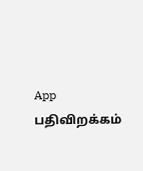App பதிவிறக்கம்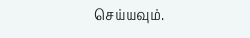செய்யவும்.